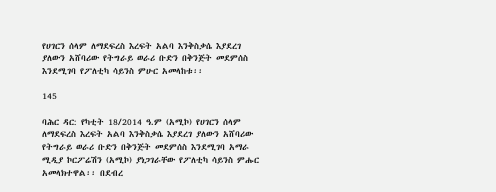የሀገርን ሰላም ለማደፍረስ እረፍት አልባ እንቅስቃሴ እያደረገ ያለውን አሸባሪው የትግራይ ወራሪ ቡድን በቅንጅት መደምሰስ እንደሚገባ የፖለቲካ ሳይንስ ምሁር አመላከቱ፡፡

145

ባሕር ዳር: የካቲት 18/2014 ዓ.ም (አሚኮ) የሀገርን ሰላም ለማደፍረስ እረፍት አልባ እንቅስቃሴ እያደረገ ያለውን አሸባሪው የትግራይ ወራሪ ቡድን በቅንጅት መደምሰስ እንደሚገባ አማራ ሚዲያ ኮርፖሬሽን (አሚኮ) ያነጋገራቸው የፖለቲካ ሳይንስ ምሑር አመላክተዋል፡፡ በደብረ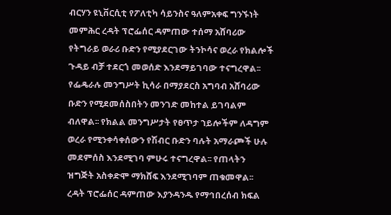ብርሃን ዩኒቨርሲቲ የፖለቲካ ሳይንስና ዓለምአቀፍ ግንኙነት መምሕር ረዳት ፕሮፌሰር ዳምጠው ተሰማ አሸባሪው የትግራይ ወራሪ ቡድን የሚያደርገው ትንኮሳና ወረራ የክልሎች ጉዳይ ብቻ ተደርጎ መወሰድ እንደማይገባው ተናግረዋል፡፡
የፌዴራሉ መንግሥት ኪሳራ በማያደርስ አግባብ አሸባሪው ቡድን የሚደመሰስበትን መንገድ መከተል ይገባልም ብለዋል፡፡ የክልል መንግሥታት የፀጥታ ኀይሎችም ለዳግም ወረራ የሚንቀሳቀሰውን የሽብር ቡድን ባሉት አማራጮች ሁሉ መደምሰስ እንደሚገባ ምሁሩ ተናግረዋል፡፡ የጠላትን ዝግጅት አስቀድሞ ማክሸፍ እንደሚገባም ጠቁመዋል፡፡
ረዳት ፕሮፌሰር ዳምጠው እያንዳንዱ የማኅበረሰብ ክፍል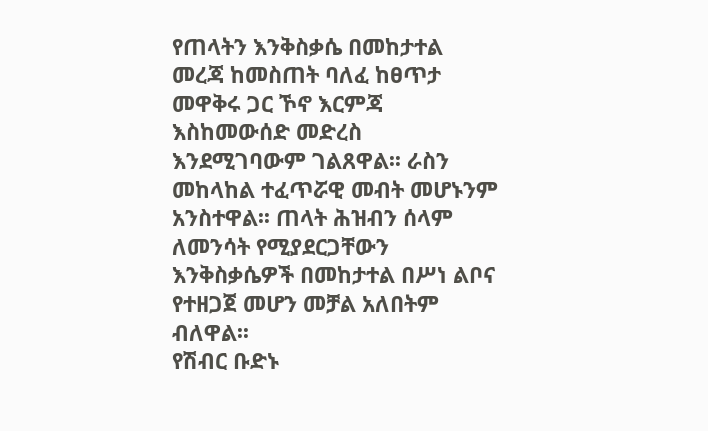የጠላትን እንቅስቃሴ በመከታተል መረጃ ከመስጠት ባለፈ ከፀጥታ መዋቅሩ ጋር ኾኖ እርምጃ እስከመውሰድ መድረስ እንደሚገባውም ገልጸዋል፡፡ ራስን መከላከል ተፈጥሯዊ መብት መሆኑንም አንስተዋል፡፡ ጠላት ሕዝብን ሰላም ለመንሳት የሚያደርጋቸውን እንቅስቃሴዎች በመከታተል በሥነ ልቦና የተዘጋጀ መሆን መቻል አለበትም ብለዋል፡፡
የሽብር ቡድኑ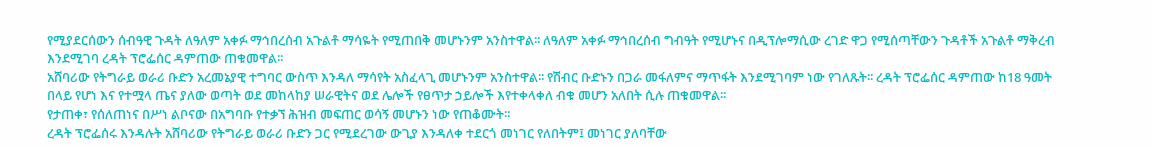የሚያደርሰውን ሰብዓዊ ጉዳት ለዓለም አቀፉ ማኅበረሰብ አጉልቶ ማሳዬት የሚጠበቅ መሆኑንም አንስተዋል፡፡ ለዓለም አቀፉ ማኅበረሰብ ግብዓት የሚሆኑና በዲፕሎማሲው ረገድ ዋጋ የሚሰጣቸውን ጉዳቶች አጉልቶ ማቅረብ እንደሚገባ ረዳት ፕሮፌሰር ዳምጠው ጠቁመዋል፡፡
አሸባሪው የትግራይ ወራሪ ቡድን አረመኔያዊ ተግባር ውስጥ እንዳለ ማሳየት አስፈላጊ መሆኑንም አንስተዋል፡፡ የሽብር ቡድኑን በጋራ መፋለምና ማጥፋት እንደሚገባም ነው የገለጹት፡፡ ረዳት ፕሮፌሰር ዳምጠው ከ18 ዓመት በላይ የሆነ እና የተሟላ ጤና ያለው ወጣት ወደ መከላከያ ሠራዊትና ወደ ሌሎች የፀጥታ ኃይሎች እየተቀላቀለ ብቁ መሆን አለበት ሲሉ ጠቁመዋል፡፡
የታጠቀ፣ የሰለጠነና በሥነ ልቦናው በአግባቡ የተቃኘ ሕዝብ መፍጠር ወሳኝ መሆኑን ነው የጠቆሙት፡፡
ረዳት ፕሮፌሰሩ እንዳሉት አሸባሪው የትግራይ ወራሪ ቡድን ጋር የሚደረገው ውጊያ እንዳለቀ ተደርጎ መነገር የለበትም፤ መነገር ያለባቸው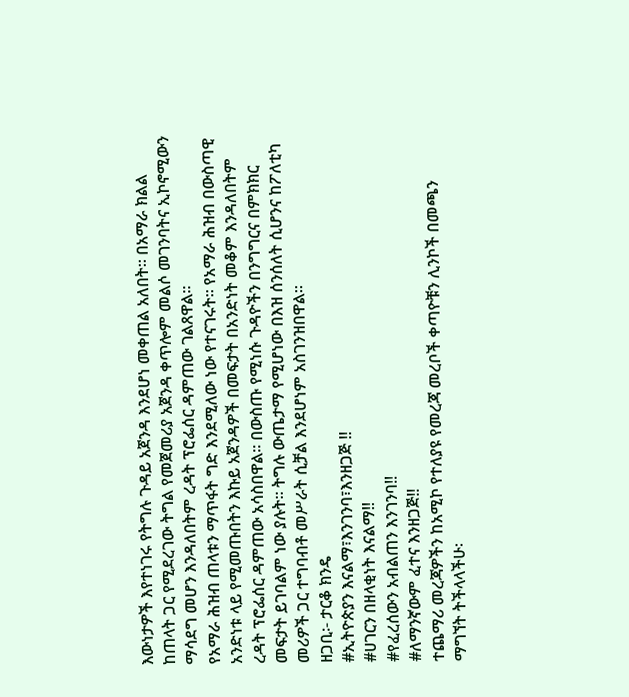እውነታዎች እየተነገሩ የትግሉ ጉዳይ አጀንዳ እንደሆነ መቀጠል አለበት፡፡ በአማራ ክልል ከጠላት ጋር የሚደረገው ትግል የመጀመሪያ አጀንዳ ቀጥሎም መልሶ መገንባትና ኢኮኖሚውን ማሳደግ መሆን እንዳለበትም ረዳት ፕሮፌሰር ዳምጠው ገልጸዋል፡፡
የአማራ ሕዝብ ጠላቱን ማጥፋት ግድ እንደሚለው ነው የተናገሩት፡፡ የአማራ ሕዝብ በውስጣዊ አንድነቱ ላይ የሚመጡበትን እኩይ አጀንዳዎች በመፍታት በአንድነት መቆም እንዳለበትም ረዳት ፕሮፌሰር ዳምጠው አሳስበዋል፡፡ በውስጡ የሚነሱ ጉዳዮችን በንግግርና በምክክር መፍታት ይገባልም ነው ያሉት፡፡ ትግሉ ውጤታማ የሚሆነው በእዝ ሰንሰለት ሲሆንና ከፖለቲካ መሪዎች ጋር ተግባብቶ መሥራት ሲቻል እንደሆነም አስገንዝበዋል፡፡
ዘጋቢ፡- ታርቆ ክንዴ
#ኢትዮጵያን እናልማ፣እንገንባ፣እንዘጋጅ ‼
#ሀገርን በዘላቂነት እናልማ‼
#የፈረሰውን አብልጠን እንገንባ‼
#ለማንኛውም ፈተና እንዘጋጅ‼
ተጨማሪ መረጃዎችን ከአሚኮ የተለያዩ የመረጃ መረቦች ቀጣዮቹን ሊንኮች በመጫን ማግኘት ትችላላችሁ፡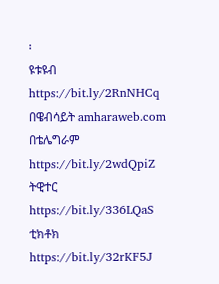፡
ዩቱዩብ https://bit.ly/2RnNHCq
በዌብሳይት amharaweb.com
በቴሌግራም https://bit.ly/2wdQpiZ
ትዊተር https://bit.ly/336LQaS
ቲክቶክ https://bit.ly/32rKF5J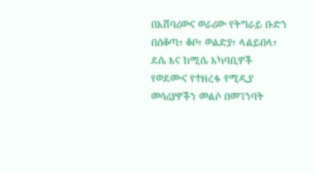በአሸባሪውና ወራሪው የትግራይ ቡድን በሰቆጣ፣ ቆቦ፣ ወልድያ፣ ላልይበላ፣ ደሴ እና ከሚሴ አካባቢዎች የወደሙና የተዘረፉ የሚዲያ መሳሪያዎችን መልሶ በመገንባት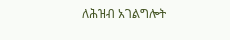ለሕዝብ አገልግሎት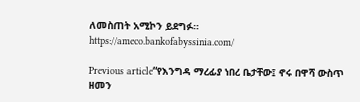ለመስጠት አሚኮን ይደግፉ።
https://ameco.bankofabyssinia.com/

Previous article“የእንግዳ ማረፊያ ነበረ ቤታቸው፤ ኖሩ በዋሻ ውስጥ ዘመን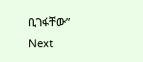ቢገፋቸው”
Next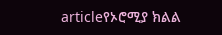articleየኦሮሚያ ክልል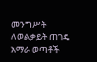መንግሥት ለወልቃይት ጠገዴ አማራ ወጣቶች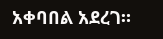አቀባበል አደረገ።